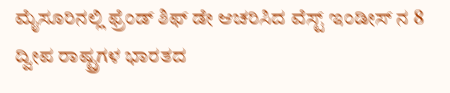ಮೈಸೂರಿನಲ್ಲಿ ಫ್ರೆಂಡ್ ಶಿಫ್ ಡೇ ಆಚರಿಸಿದ ವೆಸ್ಟ್ ಇಂಡೀಸ್ ನ 8 ದ್ವೀಪ ರಾಷ್ಟ್ರಗಳ ಭಾರತದ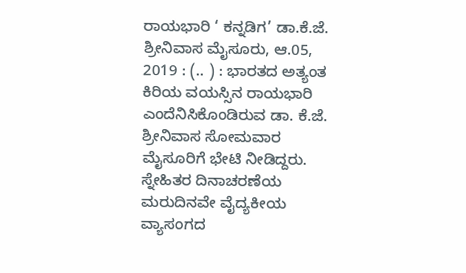ರಾಯಭಾರಿ ‘ ಕನ್ನಡಿಗ’ ಡಾ.ಕೆ.ಜೆ. ಶ್ರೀನಿವಾಸ ಮೈಸೂರು, ಆ.05, 2019 : (.. ) : ಭಾರತದ ಅತ್ಯಂತ ಕಿರಿಯ ವಯಸ್ಸಿನ ರಾಯಭಾರಿ ಎಂದೆನಿಸಿಕೊಂಡಿರುವ ಡಾ. ಕೆ.ಜೆ. ಶ್ರೀನಿವಾಸ ಸೋಮವಾರ ಮೈಸೂರಿಗೆ ಭೇಟಿ ನೀಡಿದ್ದರು. ಸ್ನೇಹಿತರ ದಿನಾಚರಣೆಯ ಮರುದಿನವೇ ವೈದ್ಯಕೀಯ ವ್ಯಾಸಂಗದ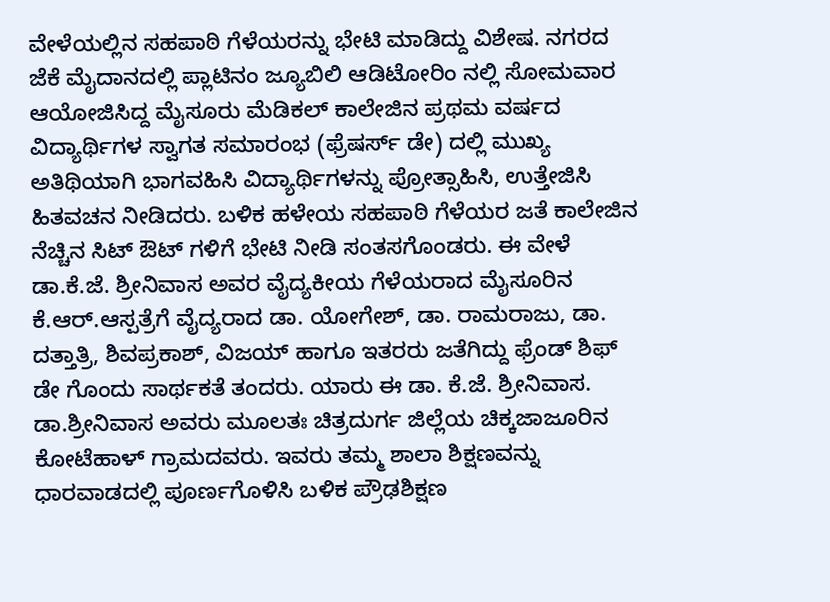ವೇಳೆಯಲ್ಲಿನ ಸಹಪಾಠಿ ಗೆಳೆಯರನ್ನು ಭೇಟಿ ಮಾಡಿದ್ದು ವಿಶೇಷ. ನಗರದ ಜೆಕೆ ಮೈದಾನದಲ್ಲಿ ಪ್ಲಾಟಿನಂ ಜ್ಯೂಬಿಲಿ ಆಡಿಟೋರಿಂ ನಲ್ಲಿ ಸೋಮವಾರ ಆಯೋಜಿಸಿದ್ದ ಮೈಸೂರು ಮೆಡಿಕಲ್ ಕಾಲೇಜಿನ ಪ್ರಥಮ ವರ್ಷದ ವಿದ್ಯಾರ್ಥಿಗಳ ಸ್ವಾಗತ ಸಮಾರಂಭ (ಫ್ರೆಷರ್ಸ್ ಡೇ) ದಲ್ಲಿ ಮುಖ್ಯ ಅತಿಥಿಯಾಗಿ ಭಾಗವಹಿಸಿ ವಿದ್ಯಾರ್ಥಿಗಳನ್ನು ಪ್ರೋತ್ಸಾಹಿಸಿ, ಉತ್ತೇಜಿಸಿ ಹಿತವಚನ ನೀಡಿದರು. ಬಳಿಕ ಹಳೇಯ ಸಹಪಾಠಿ ಗೆಳೆಯರ ಜತೆ ಕಾಲೇಜಿನ ನೆಚ್ಚಿನ ಸಿಟ್ ಔಟ್ ಗಳಿಗೆ ಭೇಟಿ ನೀಡಿ ಸಂತಸಗೊಂಡರು. ಈ ವೇಳೆ ಡಾ.ಕೆ.ಜೆ. ಶ್ರೀನಿವಾಸ ಅವರ ವೈದ್ಯಕೀಯ ಗೆಳೆಯರಾದ ಮೈಸೂರಿನ ಕೆ.ಆರ್.ಆಸ್ಪತ್ರೆಗೆ ವೈದ್ಯರಾದ ಡಾ. ಯೋಗೇಶ್, ಡಾ. ರಾಮರಾಜು, ಡಾ. ದತ್ತಾತ್ರಿ, ಶಿವಪ್ರಕಾಶ್, ವಿಜಯ್ ಹಾಗೂ ಇತರರು ಜತೆಗಿದ್ದು ಫ್ರೆಂಡ್ ಶಿಫ್ ಡೇ ಗೊಂದು ಸಾರ್ಥಕತೆ ತಂದರು. ಯಾರು ಈ ಡಾ. ಕೆ.ಜೆ. ಶ್ರೀನಿವಾಸ. ಡಾ.ಶ್ರೀನಿವಾಸ ಅವರು ಮೂಲತಃ ಚಿತ್ರದುರ್ಗ ಜಿಲ್ಲೆಯ ಚಿಕ್ಕಜಾಜೂರಿನ ಕೋಟೆಹಾಳ್ ಗ್ರಾಮದವರು. ಇವರು ತಮ್ಮ ಶಾಲಾ ಶಿಕ್ಷಣವನ್ನು ಧಾರವಾಡದಲ್ಲಿ ಪೂರ್ಣಗೊಳಿಸಿ ಬಳಿಕ ಪ್ರೌಢಶಿಕ್ಷಣ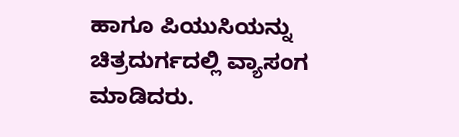ಹಾಗೂ ಪಿಯುಸಿಯನ್ನು ಚಿತ್ರದುರ್ಗದಲ್ಲಿ ವ್ಯಾಸಂಗ ಮಾಡಿದರು.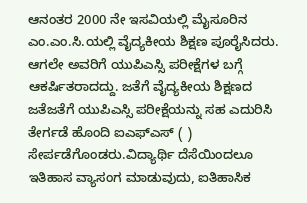ಆನಂತರ 2000 ನೇ ಇಸವಿಯಲ್ಲಿ ಮೈಸೂರಿನ ಎಂ.ಎಂ.ಸಿ.ಯಲ್ಲಿ ವೈದ್ಯಕೀಯ ಶಿಕ್ಷಣ ಪೂರೈಸಿದರು. ಆಗಲೇ ಅವರಿಗೆ ಯುಪಿಎಸ್ಸಿ ಪರೀಕ್ಷೆಗಳ ಬಗ್ಗೆ ಆಕರ್ಷಿತರಾದದ್ದು. ಜತೆಗೆ ವೈದ್ಯಕೀಯ ಶಿಕ್ಷಣದ ಜತೆಜತೆಗೆ ಯುಪಿಎಸ್ಸಿ ಪರೀಕ್ಷೆಯನ್ನು ಸಹ ಎದುರಿಸಿ ತೇರ್ಗಡೆ ಹೊಂದಿ ಐಎಫ್ಎಸ್ ( ) ಸೇರ್ಪಡೆಗೊಂಡರು.ವಿದ್ಯಾರ್ಥಿ ದೆಸೆಯಿಂದಲೂ ಇತಿಹಾಸ ವ್ಯಾಸಂಗ ಮಾಡುವುದು, ಐತಿಹಾಸಿಕ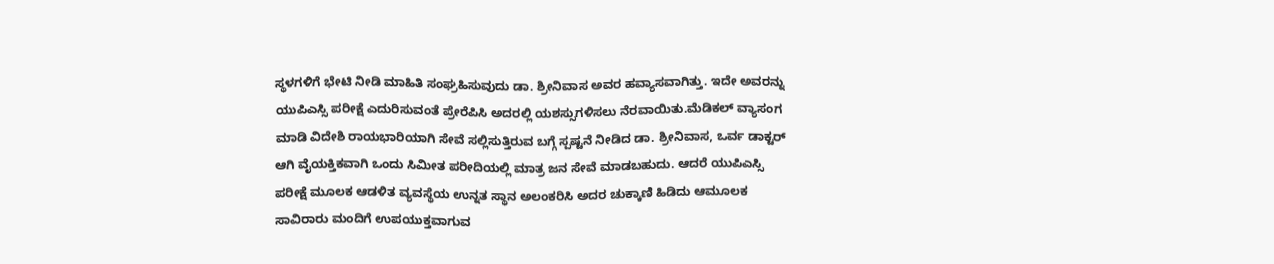ಸ್ಥಳಗಳಿಗೆ ಭೇಟಿ ನೀಡಿ ಮಾಹಿತಿ ಸಂಘ್ರಹಿಸುವುದು ಡಾ. ಶ್ರೀನಿವಾಸ ಅವರ ಹವ್ಯಾಸವಾಗಿತ್ತು. ಇದೇ ಅವರನ್ನು ಯುಪಿಎಸ್ಸಿ ಪರೀಕ್ಷೆ ಎದುರಿಸುವಂತೆ ಪ್ರೇರೆಪಿಸಿ ಅದರಲ್ಲಿ ಯಶಸ್ಸುಗಳಿಸಲು ನೆರವಾಯಿತು.ಮೆಡಿಕಲ್ ವ್ಯಾಸಂಗ ಮಾಡಿ ವಿದೇಶಿ ರಾಯಭಾರಿಯಾಗಿ ಸೇವೆ ಸಲ್ಲಿಸುತ್ತಿರುವ ಬಗ್ಗೆ ಸ್ಪಷ್ಟನೆ ನೀಡಿದ ಡಾ. ಶ್ರೀನಿವಾಸ, ಒರ್ವ ಡಾಕ್ಟರ್ ಆಗಿ ವೈಯಕ್ತಿಕವಾಗಿ ಒಂದು ಸಿಮೀತ ಪರೀದಿಯಲ್ಲಿ ಮಾತ್ರ ಜನ ಸೇವೆ ಮಾಡಬಹುದು. ಆದರೆ ಯುಪಿಎಸ್ಸಿ ಪರೀಕ್ಷೆ ಮೂಲಕ ಆಡಳಿತ ವ್ಯವಸ್ಥೆಯ ಉನ್ನತ ಸ್ಥಾನ ಅಲಂಕರಿಸಿ ಅದರ ಚುಕ್ಕಾಣಿ ಹಿಡಿದು ಆಮೂಲಕ ಸಾವಿರಾರು ಮಂದಿಗೆ ಉಪಯುಕ್ತವಾಗುವ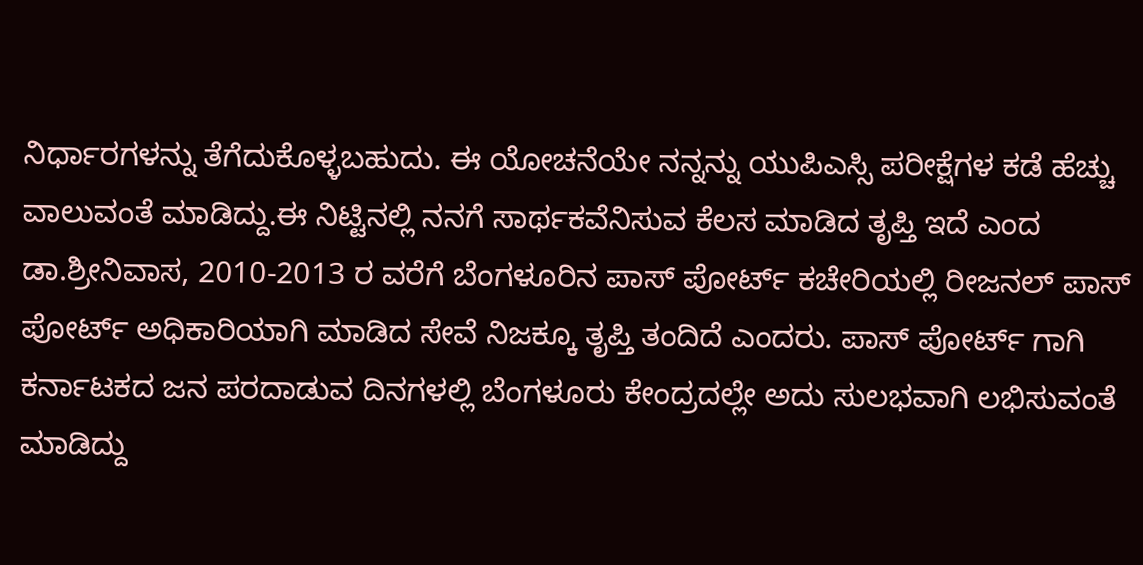ನಿರ್ಧಾರಗಳನ್ನು ತೆಗೆದುಕೊಳ್ಳಬಹುದು. ಈ ಯೋಚನೆಯೇ ನನ್ನನ್ನು ಯುಪಿಎಸ್ಸಿ ಪರೀಕ್ಷೆಗಳ ಕಡೆ ಹೆಚ್ಚು ವಾಲುವಂತೆ ಮಾಡಿದ್ದು.ಈ ನಿಟ್ಟಿನಲ್ಲಿ ನನಗೆ ಸಾರ್ಥಕವೆನಿಸುವ ಕೆಲಸ ಮಾಡಿದ ತೃಪ್ತಿ ಇದೆ ಎಂದ ಡಾ.ಶ್ರೀನಿವಾಸ, 2010-2013 ರ ವರೆಗೆ ಬೆಂಗಳೂರಿನ ಪಾಸ್ ಪೋರ್ಟ್ ಕಚೇರಿಯಲ್ಲಿ ರೀಜನಲ್ ಪಾಸ್ ಪೋರ್ಟ್ ಅಧಿಕಾರಿಯಾಗಿ ಮಾಡಿದ ಸೇವೆ ನಿಜಕ್ಕೂ ತೃಪ್ತಿ ತಂದಿದೆ ಎಂದರು. ಪಾಸ್ ಪೋರ್ಟ್ ಗಾಗಿ ಕರ್ನಾಟಕದ ಜನ ಪರದಾಡುವ ದಿನಗಳಲ್ಲಿ ಬೆಂಗಳೂರು ಕೇಂದ್ರದಲ್ಲೇ ಅದು ಸುಲಭವಾಗಿ ಲಭಿಸುವಂತೆ ಮಾಡಿದ್ದು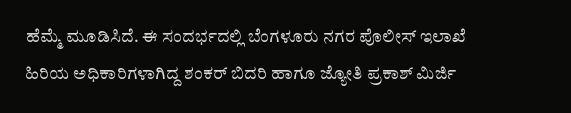ಹೆಮ್ಮೆ ಮೂಡಿಸಿದೆ. ಈ ಸಂದರ್ಭದಲ್ಲಿ ಬೆಂಗಳೂರು ನಗರ ಪೊಲೀಸ್ ಇಲಾಖೆ ಹಿರಿಯ ಅಧಿಕಾರಿಗಳಾಗಿದ್ದ ಶಂಕರ್ ಬಿದರಿ ಹಾಗೂ ಜ್ಯೋತಿ ಪ್ರಕಾಶ್ ಮಿರ್ಜಿ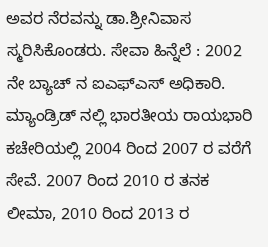ಅವರ ನೆರವನ್ನು ಡಾ.ಶ್ರೀನಿವಾಸ ಸ್ಮರಿಸಿಕೊಂಡರು. ಸೇವಾ ಹಿನ್ನೆಲೆ : 2002 ನೇ ಬ್ಯಾಚ್ ನ ಐಎಫ್ಎಸ್ ಅಧಿಕಾರಿ. ಮ್ಯಾಂಡ್ರಿಡ್ ನಲ್ಲಿ ಭಾರತೀಯ ರಾಯಭಾರಿ ಕಚೇರಿಯಲ್ಲಿ 2004 ರಿಂದ 2007 ರ ವರೆಗೆ ಸೇವೆ. 2007 ರಿಂದ 2010 ರ ತನಕ ಲೀಮಾ, 2010 ರಿಂದ 2013 ರ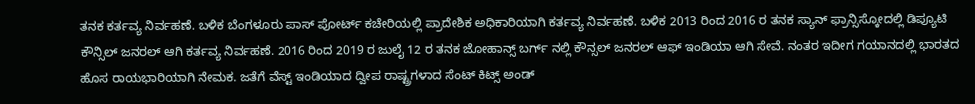ತನಕ ಕರ್ತವ್ಯ ನಿರ್ವಹಣೆ. ಬಳಿಕ ಬೆಂಗಳೂರು ಪಾಸ್ ಪೋರ್ಟ್ ಕಚೇರಿಯಲ್ಲಿ ಪ್ರಾದೇಶಿಕ ಅಧಿಕಾರಿಯಾಗಿ ಕರ್ತವ್ಯ ನಿರ್ವಹಣೆ. ಬಳಿಕ 2013 ರಿಂದ 2016 ರ ತನಕ ಸ್ಯಾನ್ ಫ್ರಾನ್ಸಿಸ್ಕೋದಲ್ಲಿ ಡಿಪ್ಯೂಟಿ ಕೌನ್ಸಿಲ್ ಜನರಲ್ ಆಗಿ ಕರ್ತವ್ಯ ನಿರ್ವಹಣೆ. 2016 ರಿಂದ 2019 ರ ಜುಲೈ 12 ರ ತನಕ ಜೋಹಾನ್ಸ್ ಬರ್ಗ್ ನಲ್ಲಿ ಕೌನ್ಸಲ್ ಜನರಲ್ ಆಫ್ ಇಂಡಿಯಾ ಆಗಿ ಸೇವೆ. ನಂತರ ಇದೀಗ ಗಯಾನದಲ್ಲಿ ಭಾರತದ ಹೊಸ ರಾಯಭಾರಿಯಾಗಿ ನೇಮಕ. ಜತೆಗೆ ವೆಸ್ಟ್ ಇಂಡಿಯಾದ ದ್ವೀಪ ರಾಷ್ಟ್ರಗಳಾದ ಸೆಂಟ್ ಕಿಟ್ಸ್ ಅಂಡ್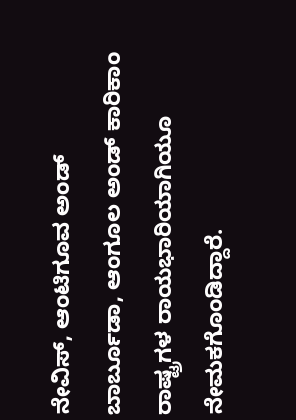ನೇವಿಸ್, ಆಂಟಿಗೂವ ಅಂಡ್ ಬಾರ್ಬೂಡಾ, ಆಂಗೂಲ ಅಂಡ್ ಕಾರಿಕಾಂ ರಾಷ್ಟ್ರಗಳ ರಾಯಭಾರಿಯಾಗಿಯೂ ನೇಮಕಗೊಂಡಿದ್ದಾರೆ.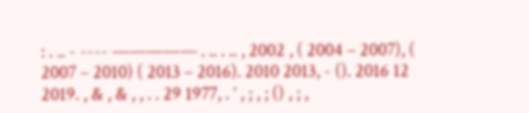: . .. - ---- ————— . .. . .. , 2002 , ( 2004 – 2007), ( 2007 – 2010) ( 2013 – 2016). 2010 2013, - (). 2016 12 2019. , & , & , , . . 29 1977, . ’ , ; , ; () , ; ,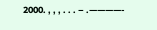2000. , , , . . . – .————-